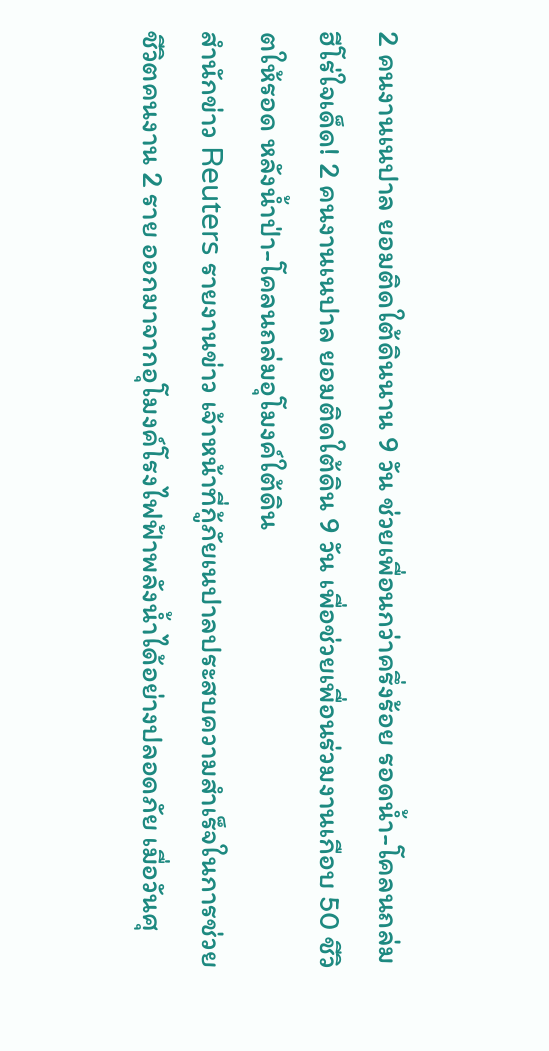2 คนงานเนปาล ยอมติดใต้ดินนาน 9 วัน ช่วยเพื่อนกว่าครึ่งร้อย รอดน้ำ-โคลนถล่ม
ฮีโร่ใจเด็ด! 2 คนงานเนปาล ยอมติดใต้ดิน 9 วัน เพื่อช่วยเพื่อนร่วมงานเกือบ 50 ชีวิตให้รอด หลังน้ำป่า-โคลนถล่มอุโมงค์ใต้ดิน
สำนักข่าว Reuters รายงานข่าว เจ้าหน้าที่กู้ภัยเนปาลประสบความสำเร็จในการช่วยชีวิตคนงาน 2 ราย ออกมาจากอุโมงค์โรงไฟฟ้าพลังน้ำได้อย่างปลอดภัย เมื่อวันศุ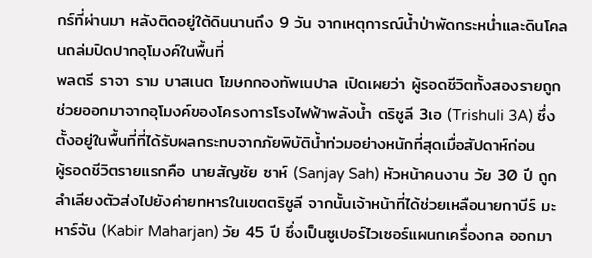กร์ที่ผ่านมา หลังติดอยู่ใต้ดินนานถึง 9 วัน จากเหตุการณ์น้ำป่าพัดกระหน่ำและดินโคลนถล่มปิดปากอุโมงค์ในพื้นที่
พลตรี ราจา ราม บาสเนต โฆษกกองทัพเนปาล เปิดเผยว่า ผู้รอดชีวิตทั้งสองรายถูกช่วยออกมาจากอุโมงค์ของโครงการโรงไฟฟ้าพลังน้ำ ตริชูลี 3เอ (Trishuli 3A) ซึ่งตั้งอยู่ในพื้นที่ที่ได้รับผลกระทบจากภัยพิบัติน้ำท่วมอย่างหนักที่สุดเมื่อสัปดาห์ก่อน
ผู้รอดชีวิตรายแรกคือ นายสัญชัย ซาห์ (Sanjay Sah) หัวหน้าคนงาน วัย 30 ปี ถูกลำเลียงตัวส่งไปยังค่ายทหารในเขตตริชูลี จากนั้นเจ้าหน้าที่ได้ช่วยเหลือนายกาบีร์ มะหาร์จัน (Kabir Maharjan) วัย 45 ปี ซึ่งเป็นซูเปอร์ไวเซอร์แผนกเครื่องกล ออกมา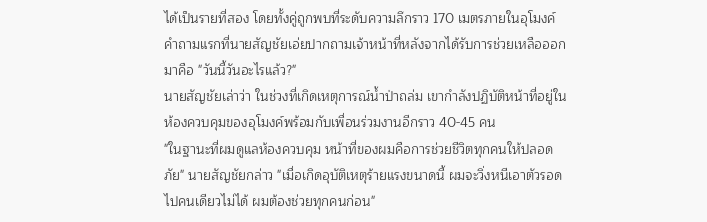ได้เป็นรายที่สอง โดยทั้งคู่ถูกพบที่ระดับความลึกราว 170 เมตรภายในอุโมงค์
คำถามแรกที่นายสัญชัยเอ่ยปากถามเจ้าหน้าที่หลังจากได้รับการช่วยเหลือออกมาคือ "วันนี้วันอะไรแล้ว?"
นายสัญชัยเล่าว่า ในช่วงที่เกิดเหตุการณ์น้ำป่าถล่ม เขากำลังปฏิบัติหน้าที่อยู่ในห้องควบคุมของอุโมงค์พร้อมกับเพื่อนร่วมงานอีกราว 40-45 คน
"ในฐานะที่ผมดูแลห้องควบคุม หน้าที่ของผมคือการช่วยชีวิตทุกคนให้ปลอดภัย" นายสัญชัยกล่าว "เมื่อเกิดอุบัติเหตุร้ายแรงขนาดนี้ ผมจะวิ่งหนีเอาตัวรอดไปคนเดียวไม่ได้ ผมต้องช่วยทุกคนก่อน"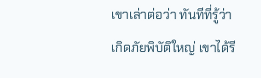เขาเล่าต่อว่า ทันทีที่รู้ว่าเกิดภัยพิบัติใหญ่ เขาได้รี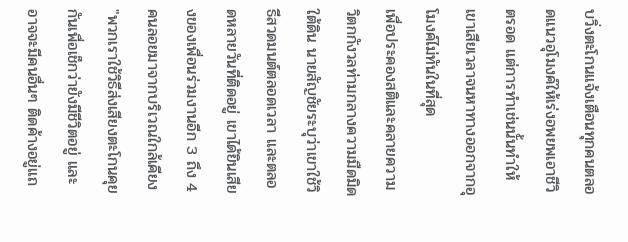บวิ่งตะโกนแจ้งเตือนทุกคนตลอดแนวอุโมงค์ให้เร่งอพยพเอาชีวิตรอด แต่การทำเช่นนั้นทำให้เขาเสียเวลาจนหาทางออกจากอุโมงค์ไม่ทันในที่สุด
เพื่อประคองสติและคลายความวิตกกังวลท่ามกลางความมืดมิดใต้ดิน นายสัญชัยระบุว่าเขาใช้วิธีสวดมนต์ตลอดเวลา และตลอดหลายวันที่ติดอยู่ เขาได้ยินเสียงของเพื่อนร่วมงานอีก 3 ถึง 4 คนลอยมาจากบริเวณใกล้เคียง
"พวกเราใช้วิธีส่งเสียงตะโกนคุยกันเพื่อเช็กว่ายังมีชีวิตอยู่ และอาจจะมีคนอื่นๆ ติดค้างอยู่แถ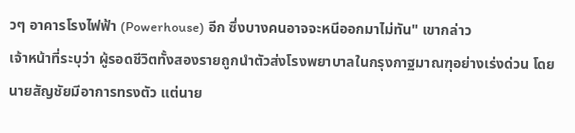วๆ อาคารโรงไฟฟ้า (Powerhouse) อีก ซึ่งบางคนอาจจะหนีออกมาไม่ทัน" เขากล่าว
เจ้าหน้าที่ระบุว่า ผู้รอดชีวิตทั้งสองรายถูกนำตัวส่งโรงพยาบาลในกรุงกาฐมาณฑุอย่างเร่งด่วน โดยนายสัญชัยมีอาการทรงตัว แต่นาย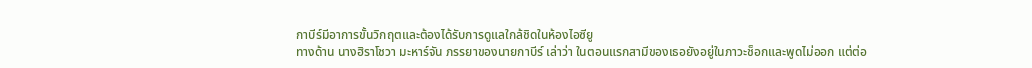กาบีร์มีอาการขั้นวิกฤตและต้องได้รับการดูแลใกล้ชิดในห้องไอซียู
ทางด้าน นางฮิราโชวา มะหาร์จัน ภรรยาของนายกาบีร์ เล่าว่า ในตอนแรกสามีของเธอยังอยู่ในภาวะช็อกและพูดไม่ออก แต่ต่อ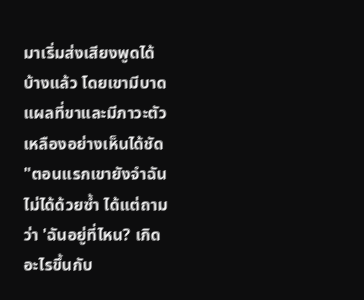มาเริ่มส่งเสียงพูดได้บ้างแล้ว โดยเขามีบาดแผลที่ขาและมีภาวะตัวเหลืองอย่างเห็นได้ชัด
"ตอนแรกเขายังจำฉันไม่ได้ด้วยซ้ำ ได้แต่ถามว่า 'ฉันอยู่ที่ไหน? เกิดอะไรขึ้นกับ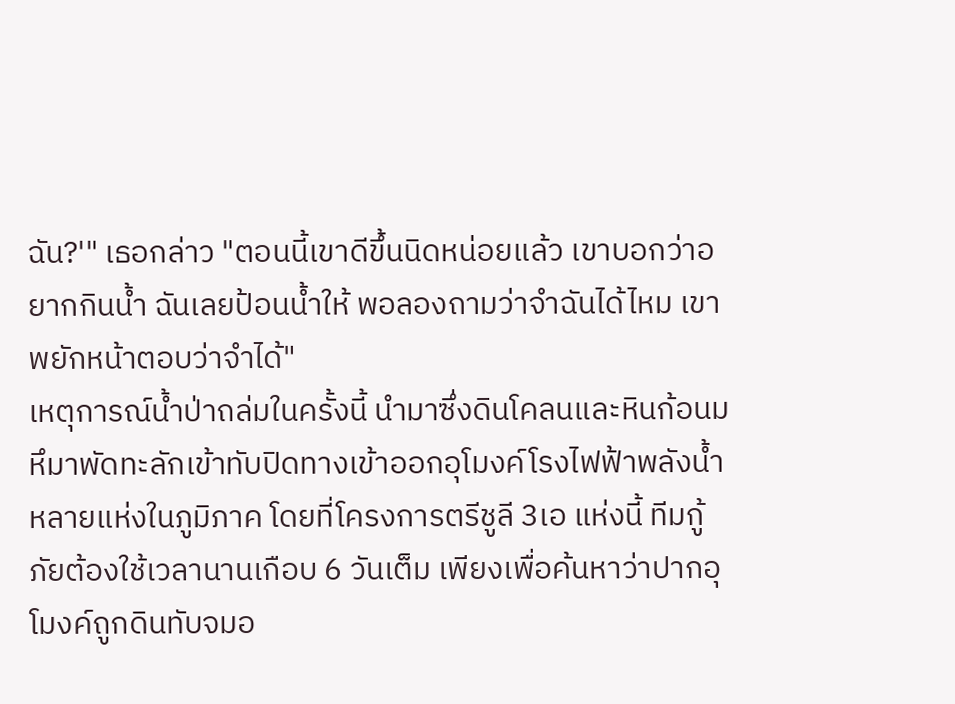ฉัน?'" เธอกล่าว "ตอนนี้เขาดีขึ้นนิดหน่อยแล้ว เขาบอกว่าอยากกินน้ำ ฉันเลยป้อนน้ำให้ พอลองถามว่าจำฉันได้ไหม เขาพยักหน้าตอบว่าจำได้"
เหตุการณ์น้ำป่าถล่มในครั้งนี้ นำมาซึ่งดินโคลนและหินก้อนมหึมาพัดทะลักเข้าทับปิดทางเข้าออกอุโมงค์โรงไฟฟ้าพลังน้ำหลายแห่งในภูมิภาค โดยที่โครงการตรีชูลี 3เอ แห่งนี้ ทีมกู้ภัยต้องใช้เวลานานเกือบ 6 วันเต็ม เพียงเพื่อค้นหาว่าปากอุโมงค์ถูกดินทับจมอ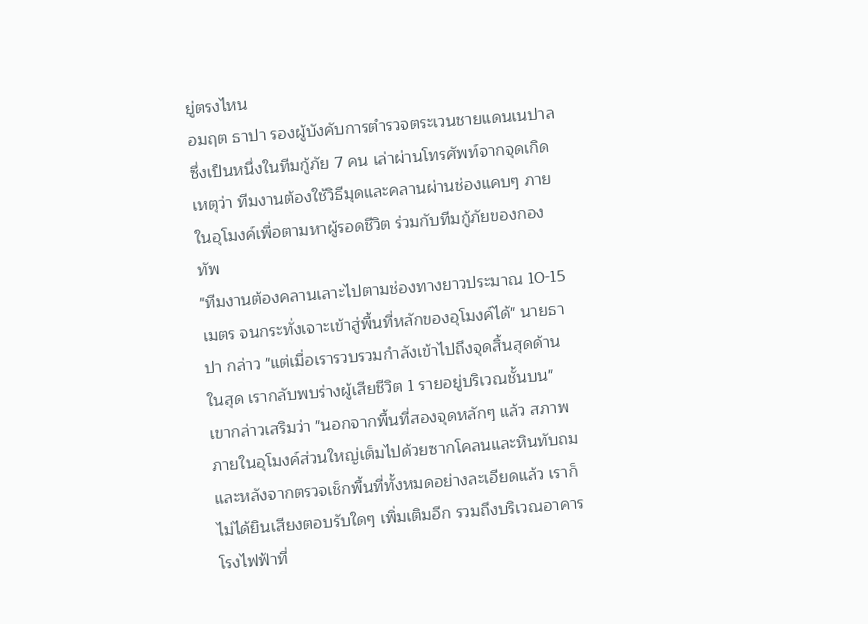ยู่ตรงไหน
อมฤต ธาปา รองผู้บังคับการตำรวจตระเวนชายแดนเนปาล ซึ่งเป็นหนึ่งในทีมกู้ภัย 7 คน เล่าผ่านโทรศัพท์จากจุดเกิดเหตุว่า ทีมงานต้องใช้วิธีมุดและคลานผ่านช่องแคบๆ ภายในอุโมงค์เพื่อตามหาผู้รอดชีวิต ร่วมกับทีมกู้ภัยของกองทัพ
"ทีมงานต้องคลานเลาะไปตามช่องทางยาวประมาณ 10-15 เมตร จนกระทั่งเจาะเข้าสู่พื้นที่หลักของอุโมงค์ได้" นายธาปา กล่าว "แต่เมื่อเรารวบรวมกำลังเข้าไปถึงจุดสิ้นสุดด้านในสุด เรากลับพบร่างผู้เสียชีวิต 1 รายอยู่บริเวณชั้นบน"
เขากล่าวเสริมว่า "นอกจากพื้นที่สองจุดหลักๆ แล้ว สภาพภายในอุโมงค์ส่วนใหญ่เต็มไปด้วยซากโคลนและหินทับถม และหลังจากตรวจเช็กพื้นที่ทั้งหมดอย่างละเอียดแล้ว เราก็ไม่ได้ยินเสียงตอบรับใดๆ เพิ่มเติมอีก รวมถึงบริเวณอาคารโรงไฟฟ้าที่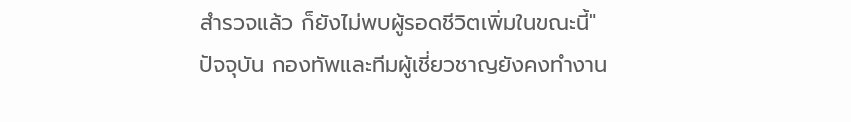สำรวจแล้ว ก็ยังไม่พบผู้รอดชีวิตเพิ่มในขณะนี้"
ปัจจุบัน กองทัพและทีมผู้เชี่ยวชาญยังคงทำงาน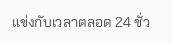แข่งกับเวลาตลอด 24 ชั่ว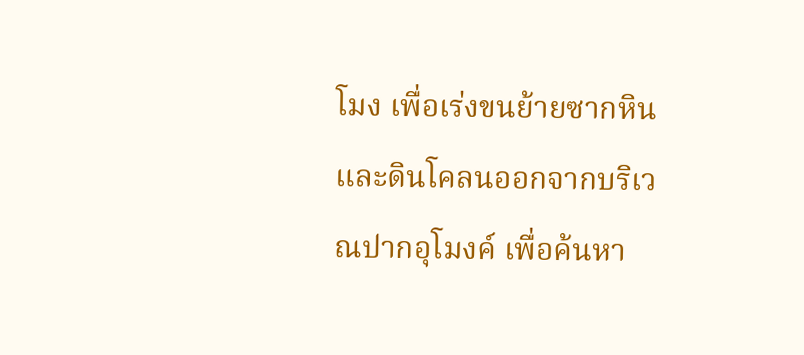โมง เพื่อเร่งขนย้ายซากหินและดินโคลนออกจากบริเวณปากอุโมงค์ เพื่อค้นหา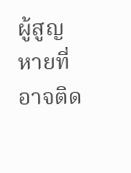ผู้สูญหายที่อาจติด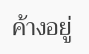ค้างอยู่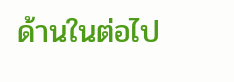ด้านในต่อไป